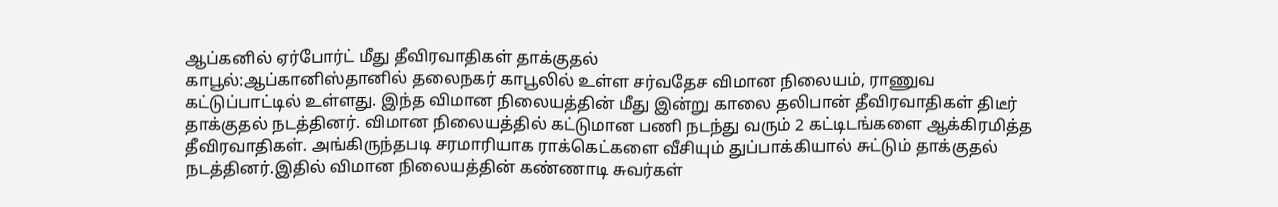ஆப்கனில் ஏர்போர்ட் மீது தீவிரவாதிகள் தாக்குதல்
காபூல்:ஆப்கானிஸ்தானில் தலைநகர் காபூலில் உள்ள சர்வதேச விமான நிலையம், ராணுவ கட்டுப்பாட்டில் உள்ளது. இந்த விமான நிலையத்தின் மீது இன்று காலை தலிபான் தீவிரவாதிகள் திடீர் தாக்குதல் நடத்தினர். விமான நிலையத்தில் கட்டுமான பணி நடந்து வரும் 2 கட்டிடங்களை ஆக்கிரமித்த தீவிரவாதிகள். அங்கிருந்தபடி சரமாரியாக ராக்கெட்களை வீசியும் துப்பாக்கியால் சுட்டும் தாக்குதல் நடத்தினர்.இதில் விமான நிலையத்தின் கண்ணாடி சுவர்கள்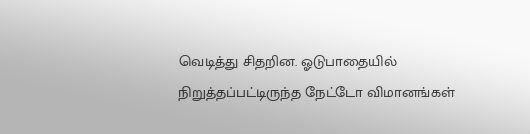வெடித்து சிதறின. ஓடுபாதையில் நிறுத்தப்பட்டிருந்த நேட்டோ விமானங்கள்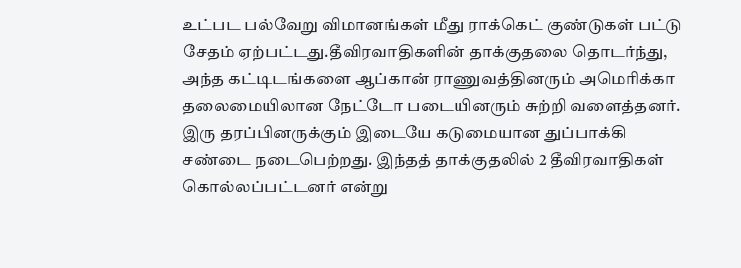உட்பட பல்வேறு விமானங்கள் மீது ராக்கெட் குண்டுகள் பட்டு சேதம் ஏற்பட்டது.தீவிரவாதிகளின் தாக்குதலை தொடர்ந்து, அந்த கட்டிடங்களை ஆப்கான் ராணுவத்தினரும் அமெரிக்கா தலைமையிலான நேட்டோ படையினரும் சுற்றி வளைத்தனர். இரு தரப்பினருக்கும் இடையே கடுமையான துப்பாக்கி சண்டை நடைபெற்றது. இந்தத் தாக்குதலில் 2 தீவிரவாதிகள் கொல்லப்பட்டனர் என்று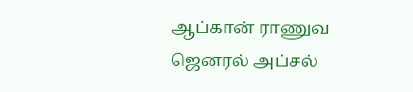ஆப்கான் ராணுவ ஜெனரல் அப்சல்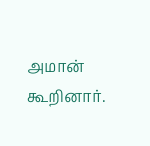அமான் கூறினார்.